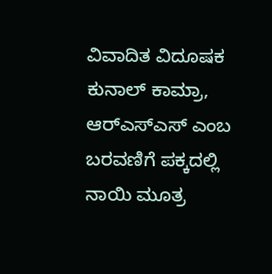ವಿವಾದಿತ ವಿದೂಷಕ ಕುನಾಲ್‌ ಕಾಮ್ರಾ, ಆರ್‌ಎಸ್‌ಎಸ್‌ ಎಂಬ ಬರವಣಿಗೆ ಪಕ್ಕದಲ್ಲಿ ನಾಯಿ ಮೂತ್ರ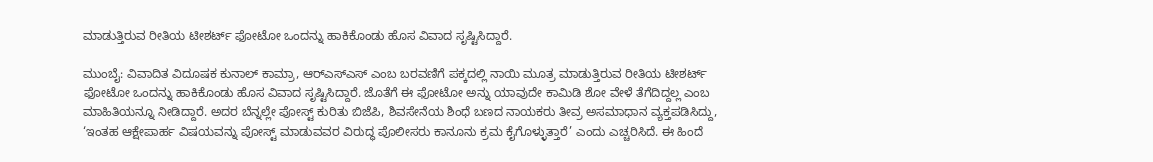ಮಾಡುತ್ತಿರುವ ರೀತಿಯ ಟೀಶರ್ಟ್‌ ಫೋಟೋ ಒಂದನ್ನು ಹಾಕಿಕೊಂಡು ಹೊಸ ವಿವಾದ ಸೃಷ್ಟಿಸಿದ್ದಾರೆ.

ಮುಂಬೈ: ವಿವಾದಿತ ವಿದೂಷಕ ಕುನಾಲ್‌ ಕಾಮ್ರಾ, ಆರ್‌ಎಸ್‌ಎಸ್‌ ಎಂಬ ಬರವಣಿಗೆ ಪಕ್ಕದಲ್ಲಿ ನಾಯಿ ಮೂತ್ರ ಮಾಡುತ್ತಿರುವ ರೀತಿಯ ಟೀಶರ್ಟ್‌ ಫೋಟೋ ಒಂದನ್ನು ಹಾಕಿಕೊಂಡು ಹೊಸ ವಿವಾದ ಸೃಷ್ಟಿಸಿದ್ದಾರೆ. ಜೊತೆಗೆ ಈ ಫೋಟೋ ಅನ್ನು ಯಾವುದೇ ಕಾಮಿಡಿ ಶೋ ವೇಳೆ ತೆಗೆದಿದ್ದಲ್ಲ ಎಂಬ ಮಾಹಿತಿಯನ್ನೂ ನೀಡಿದ್ದಾರೆ. ಅದರ ಬೆನ್ನಲ್ಲೇ ಪೋಸ್ಟ್‌ ಕುರಿತು ಬಿಜೆಪಿ, ಶಿವಸೇನೆಯ ಶಿಂಧೆ ಬಣದ ನಾಯಕರು ತೀವ್ರ ಅಸಮಾಧಾನ ವ್ಯಕ್ತಪಡಿಸಿದ್ದು, ‘ಇಂತಹ ಆಕ್ಷೇಪಾರ್ಹ ವಿಷಯವನ್ನು ಪೋಸ್ಟ್‌ ಮಾಡುವವರ ವಿರುದ್ಧ ಪೊಲೀಸರು ಕಾನೂನು ಕ್ರಮ ಕೈಗೊಳ್ಳುತ್ತಾರೆ’ ಎಂದು ಎಚ್ಚರಿಸಿದೆ. ಈ ಹಿಂದೆ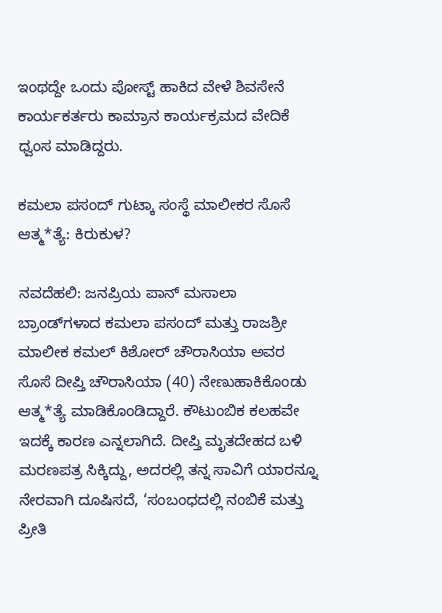ಇಂಥದ್ದೇ ಒಂದು ಪೋಸ್ಟ್‌ ಹಾಕಿದ ವೇಳೆ ಶಿವಸೇನೆ ಕಾರ್ಯಕರ್ತರು ಕಾಮ್ರಾನ ಕಾರ್ಯಕ್ರಮದ ವೇದಿಕೆ ಧ್ವಂಸ ಮಾಡಿದ್ದರು.

ಕಮಲಾ ಪಸಂದ್‌ ಗುಟ್ಕಾ ಸಂಸ್ಥೆ ಮಾಲೀಕರ ಸೊಸೆ ಆತ್ಮ*ತ್ಯೆ: ಕಿರುಕುಳ?

ನವದೆಹಲಿ: ಜನಪ್ರಿಯ ಪಾನ್‌ ಮಸಾಲಾ ಬ್ರಾಂಡ್‌ಗಳಾದ ಕಮಲಾ ಪಸಂದ್‌ ಮತ್ತು ರಾಜಶ್ರೀ ಮಾಲೀಕ ಕಮಲ್‌ ಕಿಶೋರ್‌ ಚೌರಾಸಿಯಾ ಅವರ ಸೊಸೆ ದೀಪ್ತಿ ಚೌರಾಸಿಯಾ (40) ನೇಣುಹಾಕಿಕೊಂಡು ಆತ್ಮ*ತ್ಯೆ ಮಾಡಿಕೊಂಡಿದ್ದಾರೆ. ಕೌಟುಂಬಿಕ ಕಲಹವೇ ಇದಕ್ಕೆ ಕಾರಣ ಎನ್ನಲಾಗಿದೆ. ದೀಪ್ತಿ ಮೃತದೇಹದ ಬಳಿ ಮರಣಪತ್ರ ಸಿಕ್ಕಿದ್ದು, ಅದರಲ್ಲಿ ತನ್ನ ಸಾವಿಗೆ ಯಾರನ್ನೂ ನೇರವಾಗಿ ದೂಷಿಸದೆ, ‘ಸಂಬಂಧದಲ್ಲಿ ನಂಬಿಕೆ ಮತ್ತು ಪ್ರೀತಿ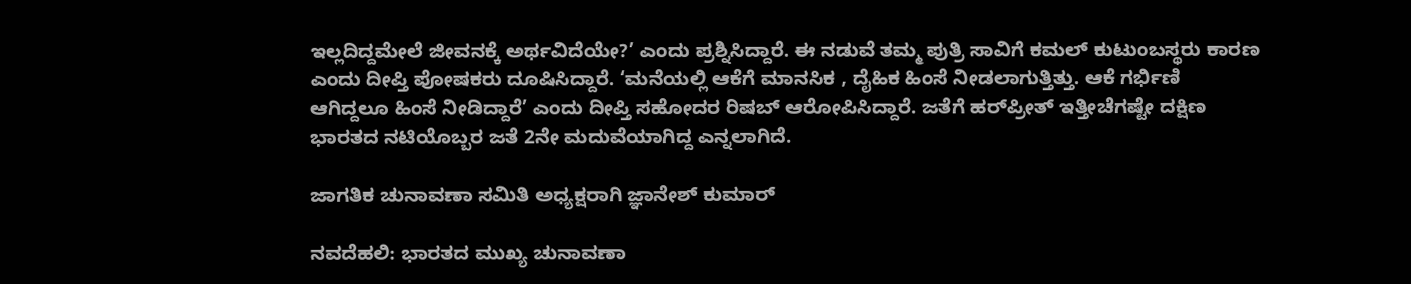ಇಲ್ಲದಿದ್ದಮೇಲೆ ಜೀವನಕ್ಕೆ ಅರ್ಥವಿದೆಯೇ?’ ಎಂದು ಪ್ರಶ್ನಿಸಿದ್ದಾರೆ. ಈ ನಡುವೆ ತಮ್ಮ ಪುತ್ರಿ ಸಾವಿಗೆ ಕಮಲ್‌ ಕುಟುಂಬಸ್ಥರು ಕಾರಣ ಎಂದು ದೀಪ್ತಿ ಪೋಷಕರು ದೂಷಿಸಿದ್ದಾರೆ. ‘ಮನೆಯಲ್ಲಿ ಆಕೆಗೆ ಮಾನಸಿಕ , ದೈಹಿಕ ಹಿಂಸೆ ನೀಡಲಾಗುತ್ತಿತ್ತು. ಆಕೆ ಗರ್ಭಿಣಿ ಆಗಿದ್ದಲೂ ಹಿಂಸೆ ನೀಡಿದ್ದಾರೆ’ ಎಂದು ದೀಪ್ತಿ ಸಹೋದರ ರಿಷಬ್‌ ಆರೋಪಿಸಿದ್ದಾರೆ. ಜತೆಗೆ ಹರ್‌ಪ್ರೀತ್‌ ಇತ್ತೀಚೆಗಷ್ಟೇ ದಕ್ಷಿಣ ಭಾರತದ ನಟಿಯೊಬ್ಬರ ಜತೆ 2ನೇ ಮದುವೆಯಾಗಿದ್ದ ಎನ್ನಲಾಗಿದೆ.

ಜಾಗತಿಕ ಚುನಾವಣಾ ಸಮಿತಿ ಅಧ್ಯಕ್ಷರಾಗಿ ಜ್ಞಾನೇಶ್‌ ಕುಮಾರ್‌

ನವದೆಹಲಿ: ಭಾರತದ ಮುಖ್ಯ ಚುನಾವಣಾ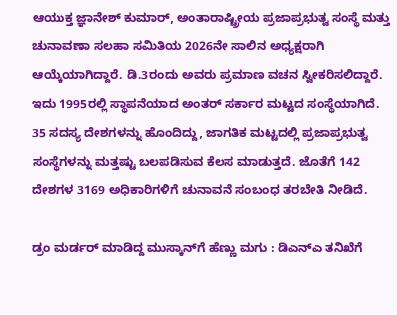ಆಯುಕ್ತ ಜ್ಞಾನೇಶ್‌ ಕುಮಾರ್‌, ಅಂತಾರಾಷ್ಟ್ರೀಯ ಪ್ರಜಾಪ್ರಭುತ್ವ ಸಂಸ್ಥೆ ಮತ್ತು ಚುನಾವಣಾ ಸಲಹಾ ಸಮಿತಿಯ 2026ನೇ ಸಾಲಿನ ಅಧ್ಯಕ್ಷರಾಗಿ ಆಯ್ಕೆಯಾಗಿದ್ದಾರೆ. ಡಿ.3ರಂದು ಅವರು ಪ್ರಮಾಣ ವಚನ ಸ್ವೀಕರಿಸಲಿದ್ದಾರೆ. ಇದು 1995ರಲ್ಲಿ ಸ್ಥಾಪನೆಯಾದ ಅಂತರ್ ಸರ್ಕಾರ ಮಟ್ಟದ ಸಂಸ್ಥೆಯಾಗಿದೆ. 35 ಸದಸ್ಯ ದೇಶಗಳನ್ನು ಹೊಂದಿದ್ದು, ಜಾಗತಿಕ ಮಟ್ಟದಲ್ಲಿ ಪ್ರಜಾಪ್ರಭುತ್ವ ಸಂಸ್ಥೆಗಳನ್ನು ಮತ್ತಷ್ಟು ಬಲಪಡಿಸುವ ಕೆಲಸ ಮಾಡುತ್ತದೆ. ಜೊತೆಗೆ 142 ದೇಶಗಳ 3169 ಅಧಿಕಾರಿಗಳಿಗೆ ಚುನಾವನೆ ಸಂಬಂಧ ತರಬೇತಿ ನೀಡಿದೆ.

ಡ್ರಂ ಮರ್ಡರ್‌ ಮಾಡಿದ್ದ ಮುಸ್ಕಾನ್‌ಗೆ ಹೆಣ್ಣು ಮಗು : ಡಿಎನ್‌ಎ ತನಿಖೆಗೆ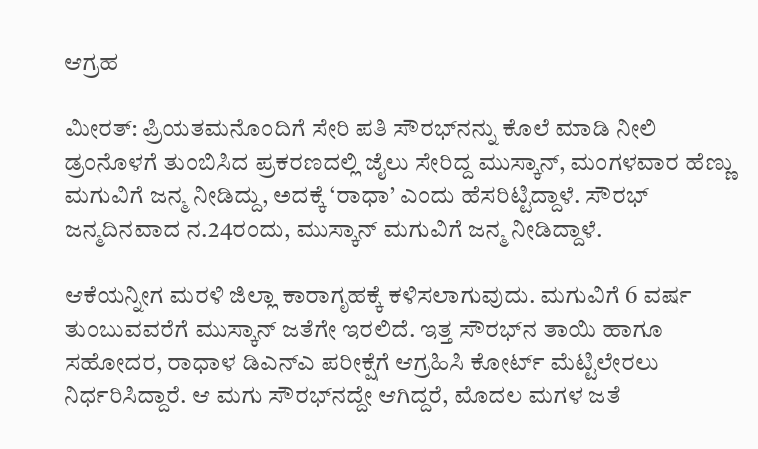ಆಗ್ರಹ

ಮೀರತ್‌: ಪ್ರಿಯತಮನೊಂದಿಗೆ ಸೇರಿ ಪತಿ ಸೌರಭ್‌ನನ್ನು ಕೊಲೆ ಮಾಡಿ ನೀಲಿ ಡ್ರಂನೊಳಗೆ ತುಂಬಿಸಿದ ಪ್ರಕರಣದಲ್ಲಿ ಜೈಲು ಸೇರಿದ್ದ ಮುಸ್ಕಾನ್‌, ಮಂಗಳವಾರ ಹೆಣ್ಣು ಮಗುವಿಗೆ ಜನ್ಮ ನೀಡಿದ್ದು, ಅದಕ್ಕೆ ‘ರಾಧಾ’ ಎಂದು ಹೆಸರಿಟ್ಟಿದ್ದಾಳೆ. ಸೌರಭ್‌ ಜನ್ಮದಿನವಾದ ನ.24ರಂದು, ಮುಸ್ಕಾನ್‌ ಮಗುವಿಗೆ ಜನ್ಮ ನೀಡಿದ್ದಾಳೆ.

ಆಕೆಯನ್ನೀಗ ಮರಳಿ ಜಿಲ್ಲಾ ಕಾರಾಗೃಹಕ್ಕೆ ಕಳಿಸಲಾಗುವುದು. ಮಗುವಿಗೆ 6 ವರ್ಷ ತುಂಬುವವರೆಗೆ ಮುಸ್ಕಾನ್‌ ಜತೆಗೇ ಇರಲಿದೆ. ಇತ್ತ ಸೌರಭ್‌ನ ತಾಯಿ ಹಾಗೂ ಸಹೋದರ, ರಾಧಾಳ ಡಿಎನ್‌ಎ ಪರೀಕ್ಷೆಗೆ ಆಗ್ರಹಿಸಿ ಕೋರ್ಟ್‌ ಮೆಟ್ಟಿಲೇರಲು ನಿರ್ಧರಿಸಿದ್ದಾರೆ. ಆ ಮಗು ಸೌರಭ್‌ನದ್ದೇ ಆಗಿದ್ದರೆ, ಮೊದಲ ಮಗಳ ಜತೆ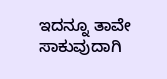ಇದನ್ನೂ ತಾವೇ ಸಾಕುವುದಾಗಿ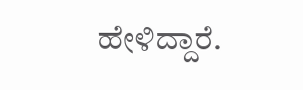ಹೇಳಿದ್ದಾರೆ.